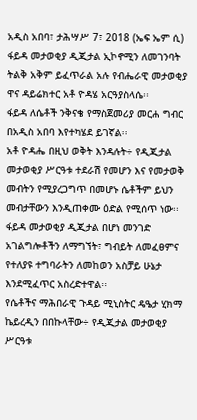አዲስ አበባ፣ ታሕሣሥ 7፣ 2018 (ኤፍ ኤም ሲ) ፋይዳ መታወቂያ ዲጂታል ኢኮኖሚን ለመገንባት ትልቅ አቅም ይፈጥራል አሉ የብሔራዊ መታወቂያ ዋና ዳይሬክተር አቶ ዮዳሄ አርዓያስላሴ፡፡
ፋይዳ ለሴቶች ንቅናቄ የማስጀመሪያ መርሐ ግብር በአዲስ አበባ እየተካሄደ ይገኛል፡፡
አቶ ዮዳሔ በዚህ ወቅት እንዳሉት÷ የዲጂታል መታወቂያ ሥርዓቱ ተደራሽ የመሆን እና የመታወቅ መብትን የሚያረጋግጥ በመሆኑ ሴቶችም ይህን መብታቸውን እንዲጠቀሙ ዕድል የሚሰጥ ነው፡፡
ፋይዳ መታወቂያ ዲጂታል በሆነ መንገድ አገልግሎቶችን ለማግኘት፣ ግብይት ለመፈፀምና የተለያዩ ተግባራትን ለመከወን አስቻይ ሁኔታ እንደሚፈጥር አስረድተዋል፡፡
የሴቶችና ማሕበራዊ ጉዳይ ሚኒስትር ዴዔታ ሂክማ ኬይረዲን በበኩላቸው÷ የዲጂታል መታወቂያ ሥርዓቱ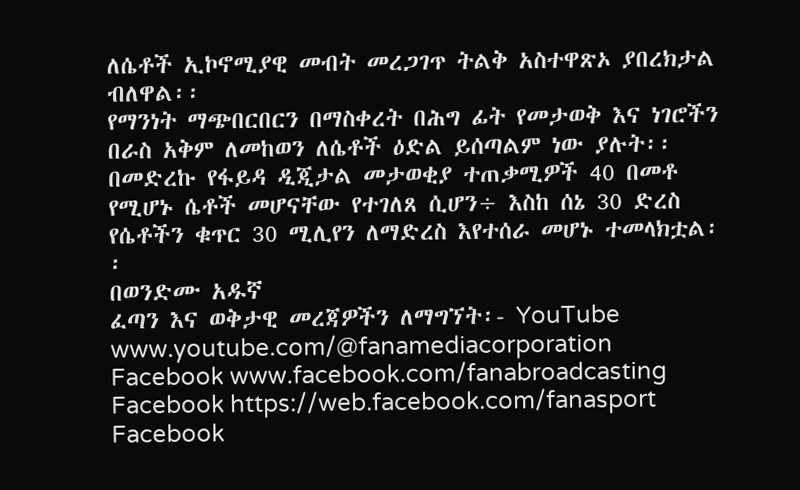ለሴቶች ኢኮኖሚያዊ መብት መረጋገጥ ትልቅ አስተዋጽኦ ያበረክታል ብለዋል፡፡
የማንነት ማጭበርበርን በማስቀረት በሕግ ፊት የመታወቅ እና ነገሮችን በራስ አቅም ለመከወን ለሴቶች ዕድል ይሰጣልም ነው ያሉት፡፡
በመድረኩ የፋይዳ ዲጂታል መታወቂያ ተጠቃሚዎች 40 በመቶ የሚሆኑ ሴቶች መሆናቸው የተገለጸ ሲሆን÷ እስከ ሰኔ 30 ድረስ የሴቶችን ቁጥር 30 ሚሊየን ለማድረስ እየተሰራ መሆኑ ተመላክቷል፡፡
በወንድሙ አዱኛ
ፈጣን እና ወቅታዊ መረጃዎችን ለማግኘት፡- YouTube www.youtube.com/@fanamediacorporation Facebook www.facebook.com/fanabroadcasting Facebook https://web.facebook.com/fanasport Facebook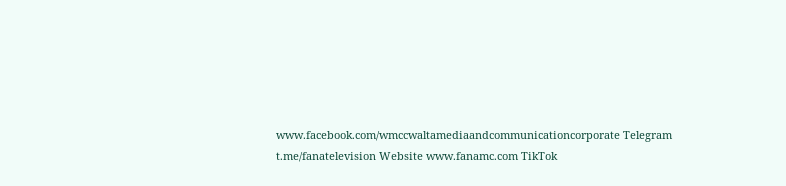www.facebook.com/wmccwaltamediaandcommunicationcorporate Telegram t.me/fanatelevision Website www.fanamc.com TikTok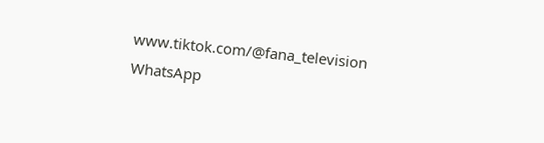www.tiktok.com/@fana_television WhatsApp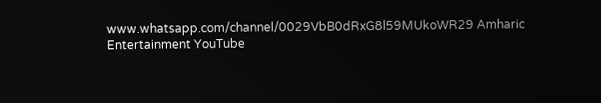www.whatsapp.com/channel/0029VbB0dRxG8l59MUkoWR29 Amharic Entertainment YouTube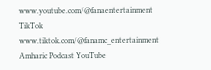www.youtube.com/@fanaentertainment TikTok www.tiktok.com/@fanamc_entertainment Amharic Podcast YouTube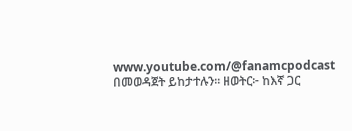www.youtube.com/@fanamcpodcast በመወዳጀት ይከታተሉን፡፡ ዘወትር፦ ከእኛ ጋር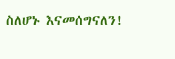ስለሆኑ እናመሰግናለን!